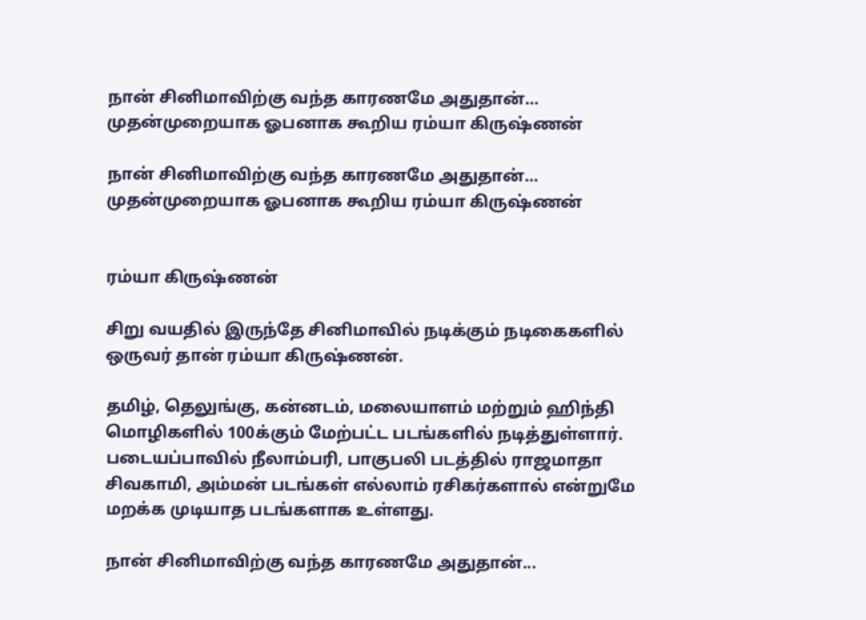நான் சினிமாவிற்கு வந்த காரணமே அதுதான்… முதன்முறையாக ஓபனாக கூறிய ரம்யா கிருஷ்ணன்

நான் சினிமாவிற்கு வந்த காரணமே அதுதான்… முதன்முறையாக ஓபனாக கூறிய ரம்யா கிருஷ்ணன்


ரம்யா கிருஷ்ணன்

சிறு வயதில் இருந்தே சினிமாவில் நடிக்கும் நடிகைகளில் ஒருவர் தான் ரம்யா கிருஷ்ணன்.

தமிழ், தெலுங்கு, கன்னடம், மலையாளம் மற்றும் ஹிந்தி மொழிகளில் 100க்கும் மேற்பட்ட படங்களில் நடித்துள்ளார். படையப்பாவில் நீலாம்பரி, பாகுபலி படத்தில் ராஜமாதா சிவகாமி, அம்மன் படங்கள் எல்லாம் ரசிகர்களால் என்றுமே மறக்க முடியாத படங்களாக உள்ளது.

நான் சினிமாவிற்கு வந்த காரணமே அதுதான்...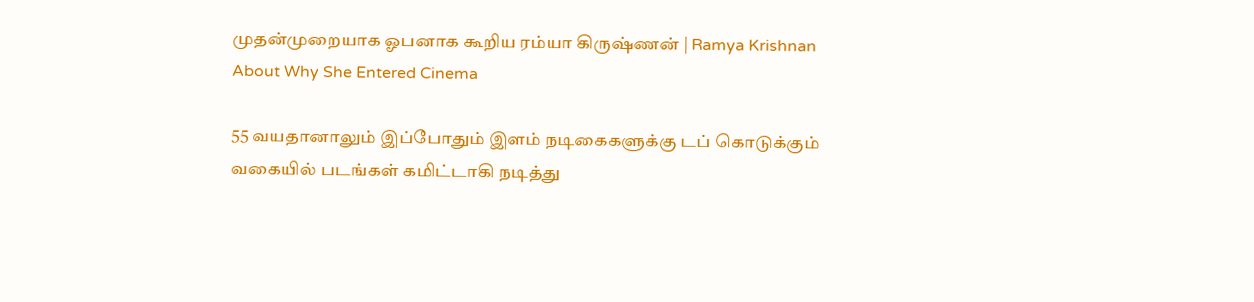முதன்முறையாக ஓபனாக கூறிய ரம்யா கிருஷ்ணன் | Ramya Krishnan About Why She Entered Cinema

55 வயதானாலும் இப்போதும் இளம் நடிகைகளுக்கு டப் கொடுக்கும் வகையில் படங்கள் கமிட்டாகி நடித்து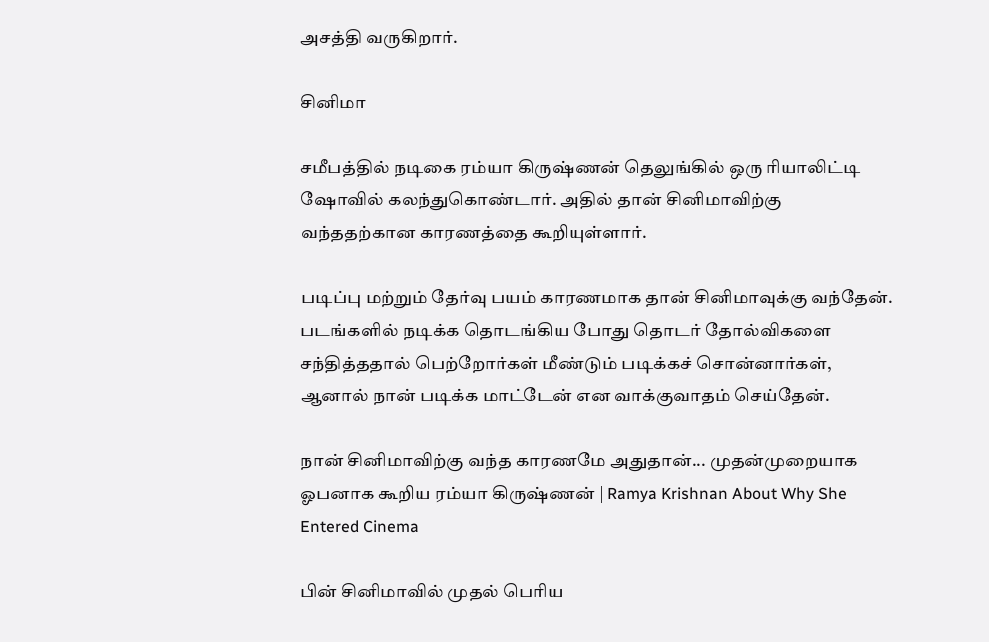அசத்தி வருகிறார்.

சினிமா

சமீபத்தில் நடிகை ரம்யா கிருஷ்ணன் தெலுங்கில் ஒரு ரியாலிட்டி ஷோவில் கலந்துகொண்டார். அதில் தான் சினிமாவிற்கு வந்ததற்கான காரணத்தை கூறியுள்ளார்.

படிப்பு மற்றும் தேர்வு பயம் காரணமாக தான் சினிமாவுக்கு வந்தேன். படங்களில் நடிக்க தொடங்கிய போது தொடர் தோல்விகளை சந்தித்ததால் பெற்றோர்கள் மீண்டும் படிக்கச் சொன்னார்கள், ஆனால் நான் படிக்க மாட்டேன் என வாக்குவாதம் செய்தேன்.

நான் சினிமாவிற்கு வந்த காரணமே அதுதான்... முதன்முறையாக ஓபனாக கூறிய ரம்யா கிருஷ்ணன் | Ramya Krishnan About Why She Entered Cinema

பின் சினிமாவில் முதல் பெரிய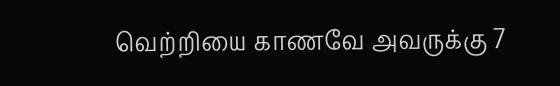வெற்றியை காணவே அவருக்கு 7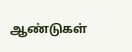ஆண்டுகள்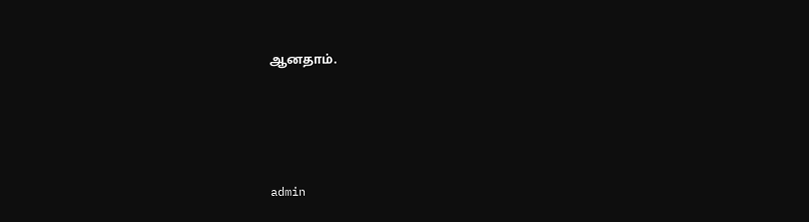ஆனதாம்.




admin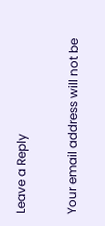Leave a Reply

Your email address will not be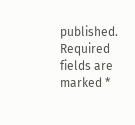published. Required fields are marked *